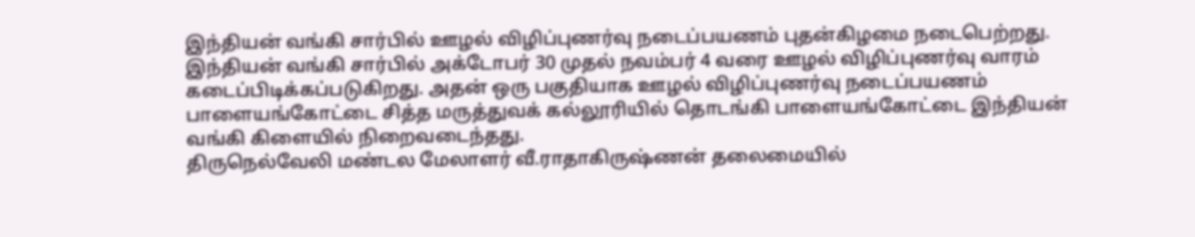இந்தியன் வங்கி சார்பில் ஊழல் விழிப்புணர்வு நடைப்பயணம் புதன்கிழமை நடைபெற்றது.
இந்தியன் வங்கி சார்பில் அக்டோபர் 30 முதல் நவம்பர் 4 வரை ஊழல் விழிப்புணர்வு வாரம் கடைப்பிடிக்கப்படுகிறது. அதன் ஒரு பகுதியாக ஊழல் விழிப்புணர்வு நடைப்பயணம் பாளையங்கோட்டை சித்த மருத்துவக் கல்லூரியில் தொடங்கி பாளையங்கோட்டை இந்தியன் வங்கி கிளையில் நிறைவடைந்தது.
திருநெல்வேலி மண்டல மேலாளர் வீ.ராதாகிருஷ்ணன் தலைமையில்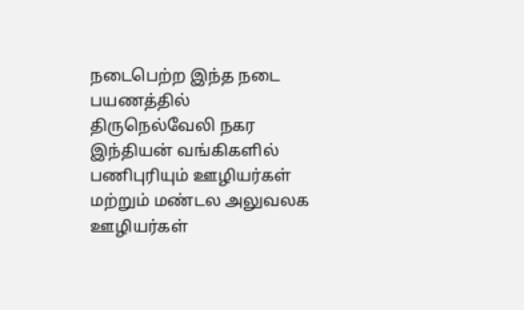நடைபெற்ற இந்த நடை பயணத்தில் திருநெல்வேலி நகர இந்தியன் வங்கிகளில் பணிபுரியும் ஊழியர்கள் மற்றும் மண்டல அலுவலக ஊழியர்கள்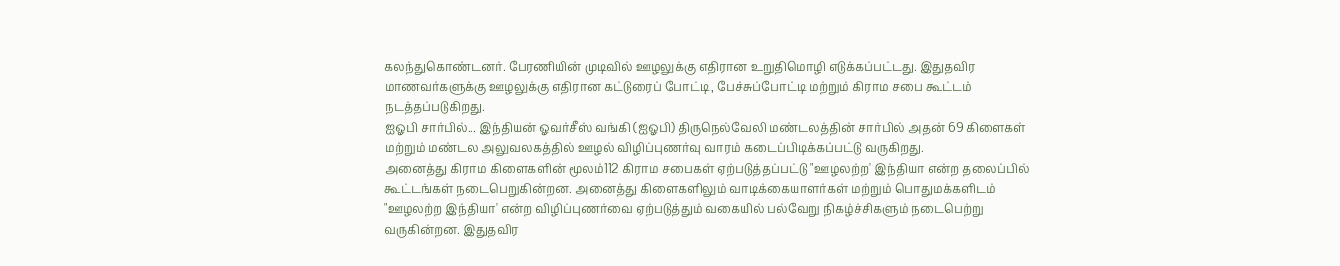கலந்துகொண்டனர். பேரணியின் முடிவில் ஊழலுக்கு எதிரான உறுதிமொழி எடுக்கப்பட்டது. இதுதவிர மாணவர்களுக்கு ஊழலுக்கு எதிரான கட்டுரைப் போட்டி, பேச்சுப்போட்டி மற்றும் கிராம சபை கூட்டம் நடத்தப்படுகிறது.
ஐஓபி சார்பில்... இந்தியன் ஓவர்சீஸ் வங்கி (ஐஓபி) திருநெல்வேலி மண்டலத்தின் சார்பில் அதன் 69 கிளைகள் மற்றும் மண்டல அலுவலகத்தில் ஊழல் விழிப்புணர்வு வாரம் கடைப்பிடிக்கப்பட்டு வருகிறது.
அனைத்து கிராம கிளைகளின் மூலம்112 கிராம சபைகள் ஏற்படுத்தப்பட்டு "ஊழலற்ற' இந்தியா என்ற தலைப்பில் கூட்டங்கள் நடைபெறுகின்றன. அனைத்து கிளைகளிலும் வாடிக்கையாளர்கள் மற்றும் பொதுமக்களிடம் "ஊழலற்ற இந்தியா' என்ற விழிப்புணர்வை ஏற்படுத்தும் வகையில் பல்வேறு நிகழ்ச்சிகளும் நடைபெற்று வருகின்றன. இதுதவிர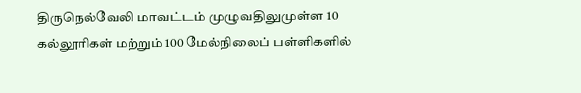திருநெல்வேலி மாவட்டம் முழுவதிலுமுள்ள 10 கல்லூரிகள் மற்றும் 100 மேல்நிலைப் பள்ளிகளில்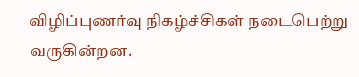விழிப்புணர்வு நிகழ்ச்சிகள் நடைபெற்று வருகின்றன.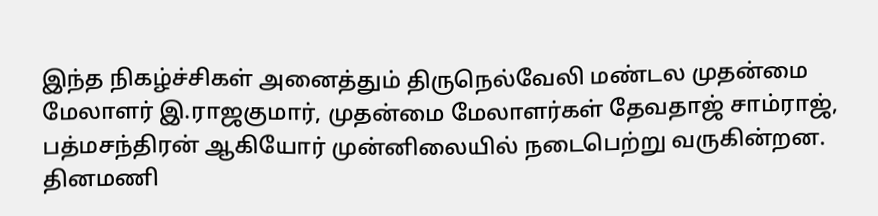இந்த நிகழ்ச்சிகள் அனைத்தும் திருநெல்வேலி மண்டல முதன்மை மேலாளர் இ.ராஜகுமார், முதன்மை மேலாளர்கள் தேவதாஜ் சாம்ராஜ், பத்மசந்திரன் ஆகியோர் முன்னிலையில் நடைபெற்று வருகின்றன.
தினமணி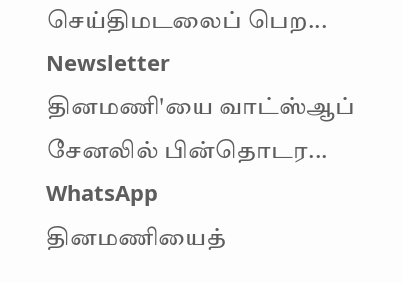செய்திமடலைப் பெற... Newsletter
தினமணி'யை வாட்ஸ்ஆப் சேனலில் பின்தொடர... WhatsApp
தினமணியைத்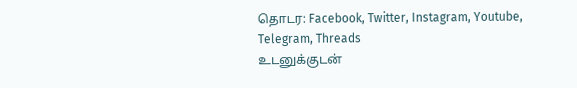தொடர: Facebook, Twitter, Instagram, Youtube, Telegram, Threads
உடனுக்குடன்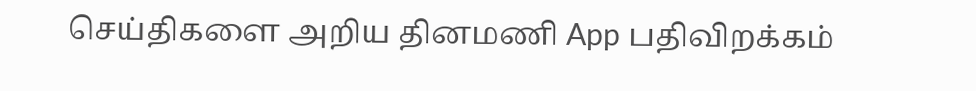செய்திகளை அறிய தினமணி App பதிவிறக்கம்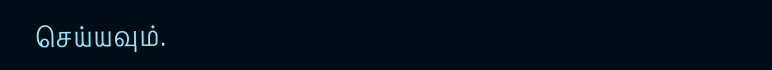செய்யவும்.